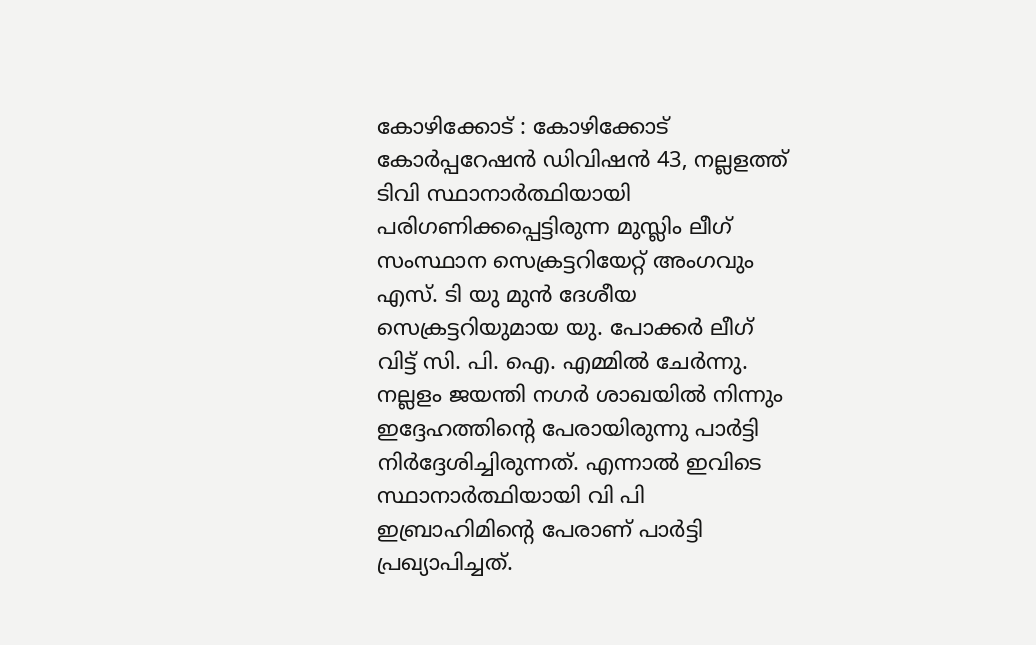കോഴിക്കോട് : കോഴിക്കോട് കോർപ്പറേഷൻ ഡിവിഷൻ 43, നല്ലളത്ത് ടിവി സ്ഥാനാർത്ഥിയായി പരിഗണിക്കപ്പെട്ടിരുന്ന മുസ്ലിം ലീഗ് സംസ്ഥാന സെക്രട്ടറിയേറ്റ് അംഗവും എസ്. ടി യു മുൻ ദേശീയ സെക്രട്ടറിയുമായ യു. പോക്കർ ലീഗ് വിട്ട് സി. പി. ഐ. എമ്മിൽ ചേർന്നു. നല്ലളം ജയന്തി നഗർ ശാഖയിൽ നിന്നും ഇദ്ദേഹത്തിന്റെ പേരായിരുന്നു പാർട്ടി നിർദ്ദേശിച്ചിരുന്നത്. എന്നാൽ ഇവിടെ സ്ഥാനാർത്ഥിയായി വി പി ഇബ്രാഹിമിന്റെ പേരാണ് പാർട്ടി പ്രഖ്യാപിച്ചത്.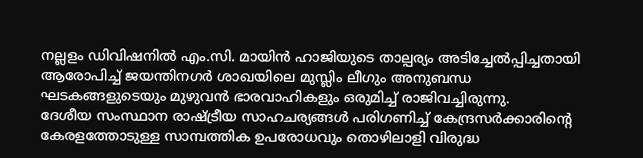നല്ലളം ഡിവിഷനിൽ എം.സി. മായിൻ ഹാജിയുടെ താല്പര്യം അടിച്ചേൽപ്പിച്ചതായി ആരോപിച്ച് ജയന്തിനഗർ ശാഖയിലെ മുസ്ലിം ലീഗും അനുബന്ധ ഘടകങ്ങളുടെയും മുഴുവൻ ഭാരവാഹികളും ഒരുമിച്ച് രാജിവച്ചിരുന്നു.
ദേശീയ സംസ്ഥാന രാഷ്ട്രീയ സാഹചര്യങ്ങൾ പരിഗണിച്ച് കേന്ദ്രസർക്കാരിന്റെ കേരളത്തോടുള്ള സാമ്പത്തിക ഉപരോധവും തൊഴിലാളി വിരുദ്ധ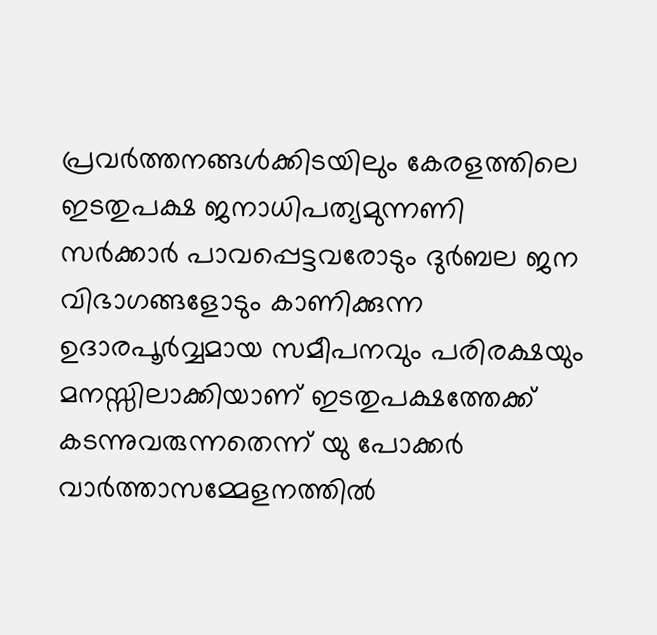പ്രവർത്തനങ്ങൾക്കിടയിലും കേരളത്തിലെ ഇടതുപക്ഷ ജനാധിപത്യമുന്നണി സർക്കാർ പാവപ്പെട്ടവരോടും ദുർബല ജന വിഭാഗങ്ങളോടും കാണിക്കുന്ന ഉദാരപൂർവ്വമായ സമീപനവും പരിരക്ഷയും മനസ്സിലാക്കിയാണ് ഇടതുപക്ഷത്തേക്ക് കടന്നുവരുന്നതെന്ന് യു പോക്കർ വാർത്താസമ്മേളനത്തിൽ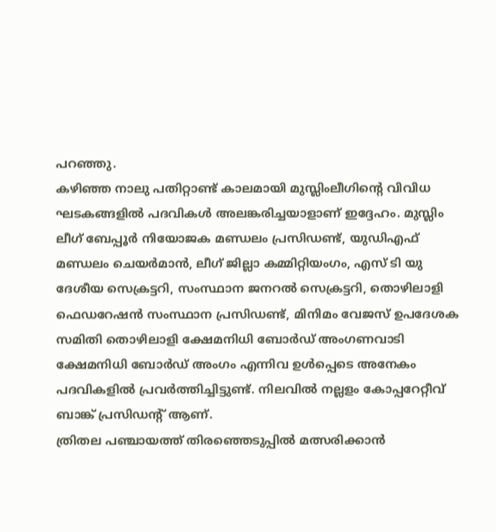പറഞ്ഞു.
കഴിഞ്ഞ നാലു പതിറ്റാണ്ട് കാലമായി മുസ്ലിംലീഗിന്റെ വിവിധ ഘടകങ്ങളിൽ പദവികൾ അലങ്കരിച്ചയാളാണ് ഇദ്ദേഹം. മുസ്ലിം ലീഗ് ബേപ്പൂർ നിയോജക മണ്ഡലം പ്രസിഡണ്ട്, യുഡിഎഫ് മണ്ഡലം ചെയർമാൻ, ലീഗ് ജില്ലാ കമ്മിറ്റിയംഗം, എസ് ടി യു ദേശീയ സെക്രട്ടറി, സംസ്ഥാന ജനറൽ സെക്രട്ടറി, തൊഴിലാളി ഫെഡറേഷൻ സംസ്ഥാന പ്രസിഡണ്ട്, മിനിമം വേജസ് ഉപദേശക സമിതി തൊഴിലാളി ക്ഷേമനിധി ബോർഡ് അംഗണവാടി ക്ഷേമനിധി ബോർഡ് അംഗം എന്നിവ ഉൾപ്പെടെ അനേകം പദവികളിൽ പ്രവർത്തിച്ചിട്ടുണ്ട്. നിലവിൽ നല്ലളം കോപ്പറേറ്റീവ് ബാങ്ക് പ്രസിഡന്റ് ആണ്.
ത്രിതല പഞ്ചായത്ത് തിരഞ്ഞെടുപ്പിൽ മത്സരിക്കാൻ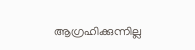ആഗ്രഹിക്കുന്നില്ല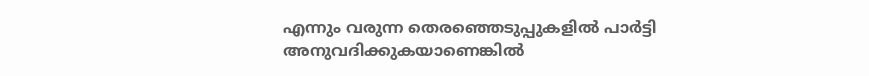എന്നും വരുന്ന തെരഞ്ഞെടുപ്പുകളിൽ പാർട്ടി അനുവദിക്കുകയാണെങ്കിൽ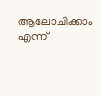ആലോചിക്കാം എന്ന്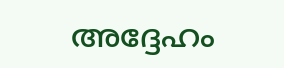അദ്ദേഹം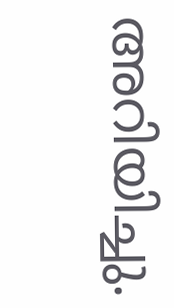അറിയിച്ചു.